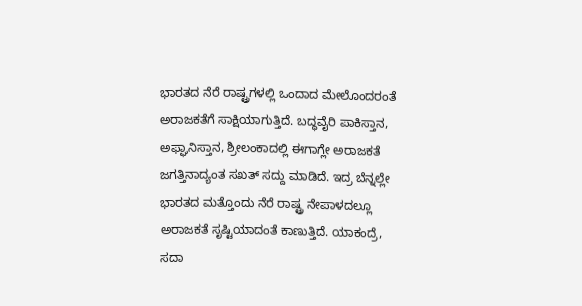ಭಾರತದ ನೆರೆ ರಾಷ್ಟ್ರಗಳಲ್ಲಿ ಒಂದಾದ ಮೇಲೊಂದರಂತೆ ಅರಾಜಕತೆಗೆ ಸಾಕ್ಷಿಯಾಗುತ್ತಿದೆ. ಬದ್ಧವೈರಿ ಪಾಕಿಸ್ತಾನ, ಅಫ್ಘಾನಿಸ್ತಾನ, ಶ್ರೀಲಂಕಾದಲ್ಲಿ ಈಗಾಗ್ಲೇ ಅರಾಜಕತೆ ಜಗತ್ತಿನಾದ್ಯಂತ ಸಖತ್ ಸದ್ದು ಮಾಡಿದೆ. ಇದ್ರ ಬೆನ್ನಲ್ಲೇ ಭಾರತದ ಮತ್ತೊಂದು ನೆರೆ ರಾಷ್ಟ್ರ ನೇಪಾಳದಲ್ಲೂ ಅರಾಜಕತೆ ಸೃಷ್ಟಿಯಾದಂತೆ ಕಾಣುತ್ತಿದೆ. ಯಾಕಂದ್ರೆ, ಸದಾ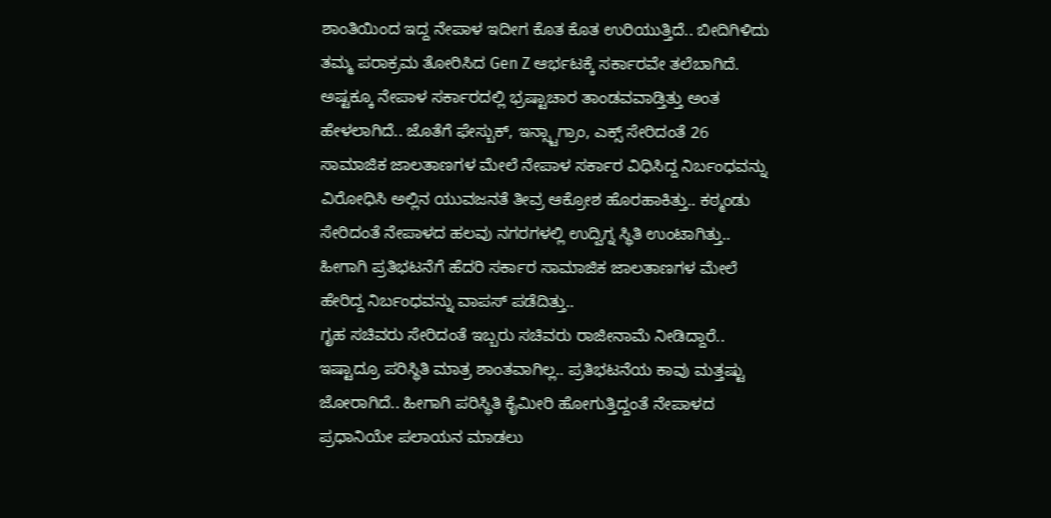ಶಾಂತಿಯಿಂದ ಇದ್ದ ನೇಪಾಳ ಇದೀಗ ಕೊತ ಕೊತ ಉರಿಯುತ್ತಿದೆ.. ಬೀದಿಗಿಳಿದು ತಮ್ಮ ಪರಾಕ್ರಮ ತೋರಿಸಿದ Gen Z ಆರ್ಭಟಕ್ಕೆ ಸರ್ಕಾರವೇ ತಲೆಬಾಗಿದೆ.
ಅಷ್ಟಕ್ಕೂ ನೇಪಾಳ ಸರ್ಕಾರದಲ್ಲಿ ಭ್ರಷ್ಟಾಚಾರ ತಾಂಡವವಾಡ್ತಿತ್ತು ಅಂತ ಹೇಳಲಾಗಿದೆ.. ಜೊತೆಗೆ ಫೇಸ್ಬುಕ್, ಇನ್ಸ್ಟಾಗ್ರಾಂ, ಎಕ್ಸ್ ಸೇರಿದಂತೆ 26 ಸಾಮಾಜಿಕ ಜಾಲತಾಣಗಳ ಮೇಲೆ ನೇಪಾಳ ಸರ್ಕಾರ ವಿಧಿಸಿದ್ದ ನಿರ್ಬಂಧವನ್ನು ವಿರೋಧಿಸಿ ಅಲ್ಲಿನ ಯುವಜನತೆ ತೀವ್ರ ಆಕ್ರೋಶ ಹೊರಹಾಕಿತ್ತು.. ಕಠ್ಮಂಡು ಸೇರಿದಂತೆ ನೇಪಾಳದ ಹಲವು ನಗರಗಳಲ್ಲಿ ಉದ್ವಿಗ್ನ ಸ್ಥಿತಿ ಉಂಟಾಗಿತ್ತು.. ಹೀಗಾಗಿ ಪ್ರತಿಭಟನೆಗೆ ಹೆದರಿ ಸರ್ಕಾರ ಸಾಮಾಜಿಕ ಜಾಲತಾಣಗಳ ಮೇಲೆ ಹೇರಿದ್ದ ನಿರ್ಬಂಧವನ್ನು ವಾಪಸ್ ಪಡೆದಿತ್ತು..
ಗೃಹ ಸಚಿವರು ಸೇರಿದಂತೆ ಇಬ್ಬರು ಸಚಿವರು ರಾಜೀನಾಮೆ ನೀಡಿದ್ದಾರೆ.. ಇಷ್ಟಾದ್ರೂ ಪರಿಸ್ಥಿತಿ ಮಾತ್ರ ಶಾಂತವಾಗಿಲ್ಲ.. ಪ್ರತಿಭಟನೆಯ ಕಾವು ಮತ್ತಷ್ಟು ಜೋರಾಗಿದೆ.. ಹೀಗಾಗಿ ಪರಿಸ್ಥಿತಿ ಕೈಮೀರಿ ಹೋಗುತ್ತಿದ್ದಂತೆ ನೇಪಾಳದ ಪ್ರಧಾನಿಯೇ ಪಲಾಯನ ಮಾಡಲು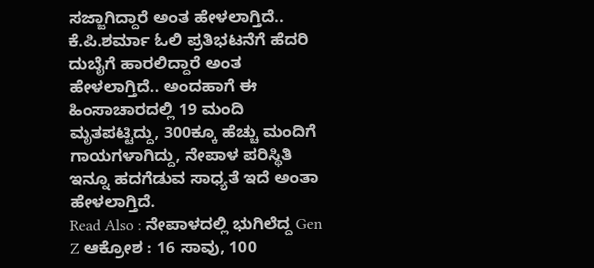ಸಜ್ಜಾಗಿದ್ದಾರೆ ಅಂತ ಹೇಳಲಾಗ್ತಿದೆ.. ಕೆ.ಪಿ.ಶರ್ಮಾ ಓಲಿ ಪ್ರತಿಭಟನೆಗೆ ಹೆದರಿ ದುಬೈಗೆ ಹಾರಲಿದ್ದಾರೆ ಅಂತ ಹೇಳಲಾಗ್ತಿದೆ.. ಅಂದಹಾಗೆ ಈ ಹಿಂಸಾಚಾರದಲ್ಲಿ 19 ಮಂದಿ ಮೃತಪಟ್ಟಿದ್ದು, 300ಕ್ಕೂ ಹೆಚ್ಚು ಮಂದಿಗೆ ಗಾಯಗಳಾಗಿದ್ದು, ನೇಪಾಳ ಪರಿಸ್ಥಿತಿ ಇನ್ನೂ ಹದಗೆಡುವ ಸಾಧ್ಯತೆ ಇದೆ ಅಂತಾ ಹೇಳಲಾಗ್ತಿದೆ.
Read Also : ನೇಪಾಳದಲ್ಲಿ ಭುಗಿಲೆದ್ದ Gen Z ಆಕ್ರೋಶ : 16 ಸಾವು, 100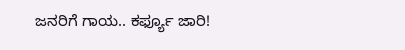ಜನರಿಗೆ ಗಾಯ.. ಕರ್ಫ್ಯೂ ಜಾರಿ!